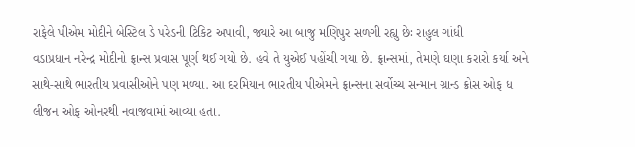રાફેલે પીએમ મોદીને બેસ્ટિલ ડે પરેડની ટિકિટ અપાવી, જ્યારે આ બાજુ મણિપુર સળગી રહ્યુ છેઃ રાહુલ ગાંધી
વડાપ્રધાન નરેન્દ્ર મોદીનો ફ્રાન્સ પ્રવાસ પૂર્ણ થઈ ગયો છે. હવે તે યુએઈ પહોંચી ગયા છે. ફ્રાન્સમાં, તેમણે ઘણા કરારો કર્યા અને સાથે-સાથે ભારતીય પ્રવાસીઓને પણ મળ્યા. આ દરમિયાન ભારતીય પીએમને ફ્રાન્સના સર્વોચ્ચ સન્માન ગ્રાન્ડ ક્રોસ ઓફ ધ લીજન ઓફ ઓનરથી નવાજવામાં આવ્યા હતા.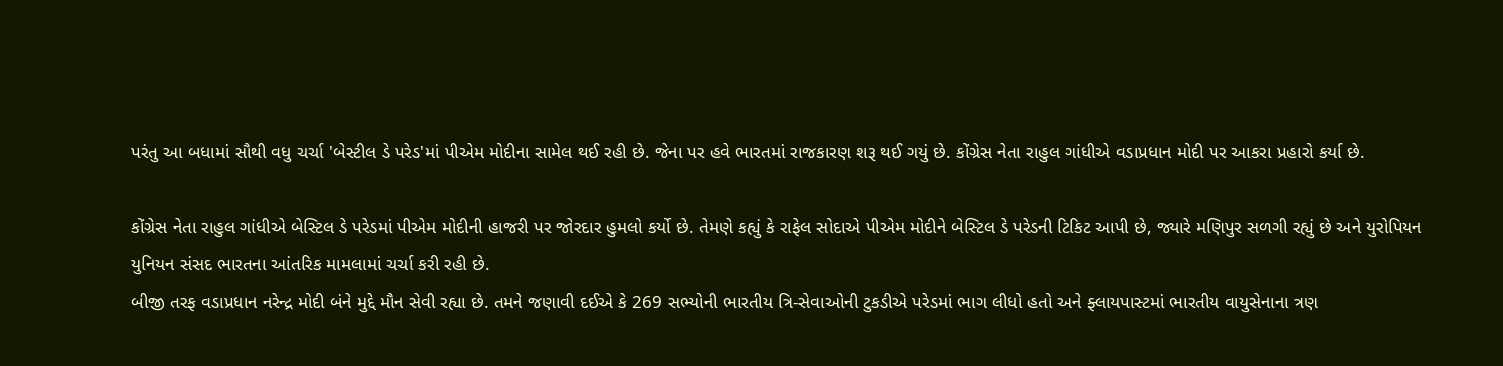પરંતુ આ બધામાં સૌથી વધુ ચર્ચા 'બેસ્ટીલ ડે પરેડ'માં પીએમ મોદીના સામેલ થઈ રહી છે. જેના પર હવે ભારતમાં રાજકારણ શરૂ થઈ ગયું છે. કોંગ્રેસ નેતા રાહુલ ગાંધીએ વડાપ્રધાન મોદી પર આકરા પ્રહારો કર્યા છે.

કોંગ્રેસ નેતા રાહુલ ગાંધીએ બેસ્ટિલ ડે પરેડમાં પીએમ મોદીની હાજરી પર જોરદાર હુમલો કર્યો છે. તેમણે કહ્યું કે રાફેલ સોદાએ પીએમ મોદીને બેસ્ટિલ ડે પરેડની ટિકિટ આપી છે, જ્યારે મણિપુર સળગી રહ્યું છે અને યુરોપિયન યુનિયન સંસદ ભારતના આંતરિક મામલામાં ચર્ચા કરી રહી છે.
બીજી તરફ વડાપ્રધાન નરેન્દ્ર મોદી બંને મુદ્દે મૌન સેવી રહ્યા છે. તમને જણાવી દઈએ કે 269 સભ્યોની ભારતીય ત્રિ-સેવાઓની ટુકડીએ પરેડમાં ભાગ લીધો હતો અને ફ્લાયપાસ્ટમાં ભારતીય વાયુસેનાના ત્રણ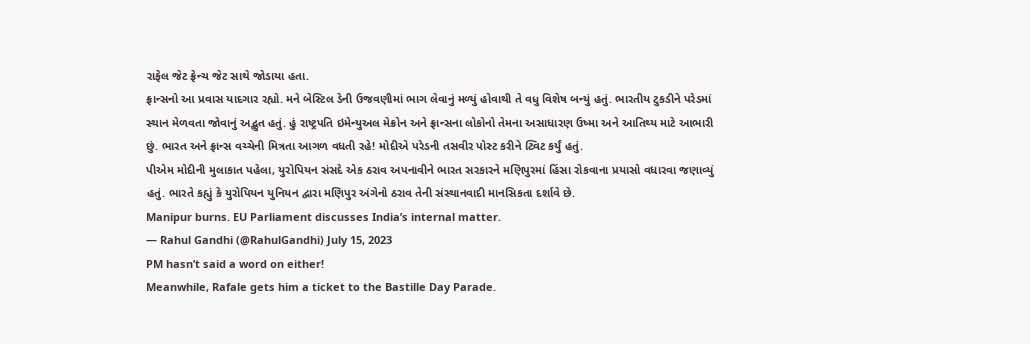રાફેલ જેટ ફ્રેન્ચ જેટ સાથે જોડાયા હતા.
ફ્રાન્સનો આ પ્રવાસ યાદગાર રહ્યો. મને બેસ્ટિલ ડેની ઉજવણીમાં ભાગ લેવાનું મળ્યું હોવાથી તે વધુ વિશેષ બન્યું હતું. ભારતીય ટુકડીને પરેડમાં સ્થાન મેળવતા જોવાનું અદ્ભુત હતું. હું રાષ્ટ્રપતિ ઇમેન્યુઅલ મેક્રોન અને ફ્રાન્સના લોકોનો તેમના અસાધારણ ઉષ્મા અને આતિથ્ય માટે આભારી છું. ભારત અને ફ્રાન્સ વચ્ચેની મિત્રતા આગળ વધતી રહે! મોદીએ પરેડની તસવીર પોસ્ટ કરીને ટ્વિટ કર્યું હતું.
પીએમ મોદીની મુલાકાત પહેલા, યુરોપિયન સંસદે એક ઠરાવ અપનાવીને ભારત સરકારને મણિપુરમાં હિંસા રોકવાના પ્રયાસો વધારવા જણાવ્યું હતું. ભારતે કહ્યું કે યુરોપિયન યુનિયન દ્વારા મણિપુર અંગેનો ઠરાવ તેની સંસ્થાનવાદી માનસિકતા દર્શાવે છે.
Manipur burns. EU Parliament discusses India’s internal matter.
— Rahul Gandhi (@RahulGandhi) July 15, 2023
PM hasn’t said a word on either!
Meanwhile, Rafale gets him a ticket to the Bastille Day Parade.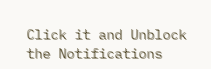Click it and Unblock the Notifications